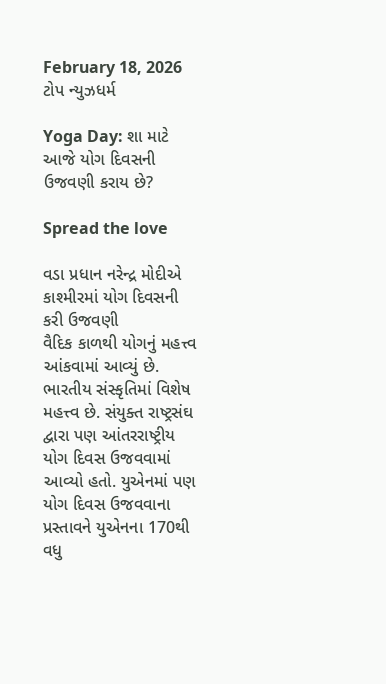February 18, 2026
ટોપ ન્યુઝધર્મ

Yoga Day: શા માટે આજે યોગ દિવસની ઉજવણી કરાય છે?

Spread the love

વડા પ્રધાન નરેન્દ્ર મોદીએ કાશ્મીરમાં યોગ દિવસની કરી ઉજવણી
વૈદિક કાળથી યોગનું મહત્ત્વ આંકવામાં આવ્યું છે. ભારતીય સંસ્કૃતિમાં વિશેષ મહત્ત્વ છે. સંયુક્ત રાષ્ટ્રસંઘ દ્વારા પણ આંતરરાષ્ટ્રીય યોગ દિવસ ઉજવવામાં આવ્યો હતો. યુએનમાં પણ યોગ દિવસ ઉજવવાના પ્રસ્તાવને યુએનના 170થી વધુ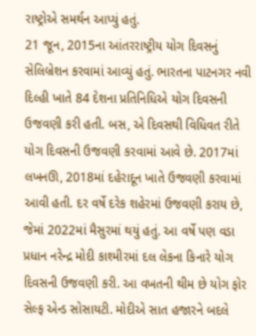રાષ્ટ્રોએ સમર્થન આપ્યું હતું.
21 જૂન, 2015ના આંતરરાષ્ટ્રીય યોગ દિવસનું સેલિબ્રેશન કરવામાં આવ્યું હતું. ભારતના પાટનગર નવી દિલ્હી ખાતે 84 દેશના પ્રતિનિધિએ યોગ દિવસની ઉજવણી કરી હતી. બસ, એ દિવસથી વિધિવત રીતે યોગ દિવસની ઉજવણી કરવામાં આવે છે. 2017માં લખનઊ, 2018માં દહેરાદૂન ખાતે ઉજવણી કરવામાં આવી હતી. દર વર્ષે દરેક શહેરમાં ઉજવણી કરાય છે, જેમાં 2022માં મૈસુરમાં થયું હતું. આ વર્ષે પણ વડા પ્રધાન નરેન્દ્ર મોદી કાશ્મીરમાં દલ લેકના કિનારે યોગ દિવસની ઉજવણી કરી. આ વખતની થીમ છે યોગ ફોર સેલ્ફ એન્ડ સોસાયટી. મોદીએ સાત હજારને બદલે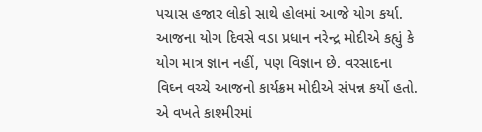પચાસ હજાર લોકો સાથે હોલમાં આજે યોગ કર્યા. આજના યોગ દિવસે વડા પ્રધાન નરેન્દ્ર મોદીએ કહ્યું કે યોગ માત્ર જ્ઞાન નહીં, પણ વિજ્ઞાન છે. વરસાદના વિઘ્ન વચ્ચે આજનો કાર્યક્રમ મોદીએ સંપન્ન કર્યો હતો. એ વખતે કાશ્મીરમાં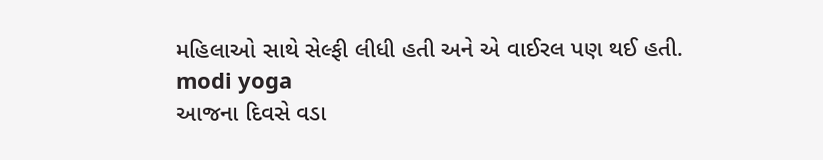મહિલાઓ સાથે સેલ્ફી લીધી હતી અને એ વાઈરલ પણ થઈ હતી.
modi yoga
આજના દિવસે વડા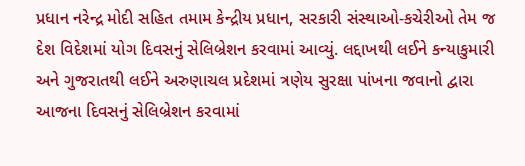પ્રધાન નરેન્દ્ર મોદી સહિત તમામ કેન્દ્રીય પ્રધાન, સરકારી સંસ્થાઓ-કચેરીઓ તેમ જ દેશ વિદેશમાં યોગ દિવસનું સેલિબ્રેશન કરવામાં આવ્યું. લદ્દાખથી લઈને કન્યાકુમારી અને ગુજરાતથી લઈને અરુણાચલ પ્રદેશમાં ત્રણેય સુરક્ષા પાંખના જવાનો દ્વારા આજના દિવસનું સેલિબ્રેશન કરવામાં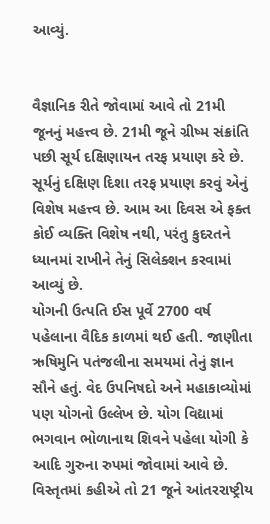આવ્યું.


વૈજ્ઞાનિક રીતે જોવામાં આવે તો 21મી જૂનનું મહત્ત્વ છે. 21મી જૂને ગ્રીષ્મ સંક્રાંતિ પછી સૂર્ય દક્ષિણાયન તરફ પ્રયાણ કરે છે. સૂર્યનું દક્ષિણ દિશા તરફ પ્રયાણ કરવું એનું વિશેષ મહત્ત્વ છે. આમ આ દિવસ એ ફક્ત કોઈ વ્યક્તિ વિશેષ નથી, પરંતુ કુદરતને ધ્યાનમાં રાખીને તેનું સિલેક્શન કરવામાં આવ્યું છે.
યોગની ઉત્પતિ ઈસ પૂર્વે 2700 વર્ષ પહેલાના વૈદિક કાળમાં થઈ હતી. જાણીતા ઋષિમુનિ પતંજલીના સમયમાં તેનું જ્ઞાન સૌને હતું. વેદ ઉપનિષદો અને મહાકાવ્યોમાં પણ યોગનો ઉલ્લેખ છે. યોગ વિદ્યામાં ભગવાન ભોળાનાથ શિવને પહેલા યોગી કે આદિ ગુરુના રુપમાં જોવામાં આવે છે.
વિસ્તૃતમાં કહીએ તો 21 જૂને આંતરરાષ્ટ્રીય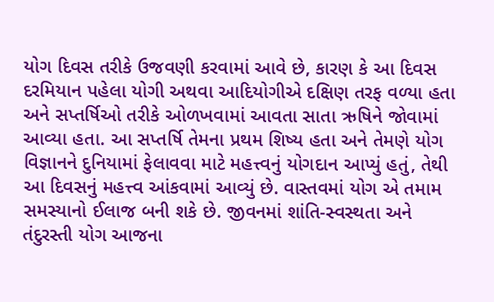યોગ દિવસ તરીકે ઉજવણી કરવામાં આવે છે, કારણ કે આ દિવસ દરમિયાન પહેલા યોગી અથવા આદિયોગીએ દક્ષિણ તરફ વળ્યા હતા અને સપ્તર્ષિઓ તરીકે ઓળખવામાં આવતા સાતા ઋષિને જોવામાં આવ્યા હતા. આ સપ્તર્ષિ તેમના પ્રથમ શિષ્ય હતા અને તેમણે યોગ વિજ્ઞાનને દુનિયામાં ફેલાવવા માટે મહત્ત્વનું યોગદાન આપ્યું હતું, તેથી આ દિવસનું મહત્ત્વ આંકવામાં આવ્યું છે. વાસ્તવમાં યોગ એ તમામ સમસ્યાનો ઈલાજ બની શકે છે. જીવનમાં શાંતિ-સ્વસ્થતા અને તંદુરસ્તી યોગ આજના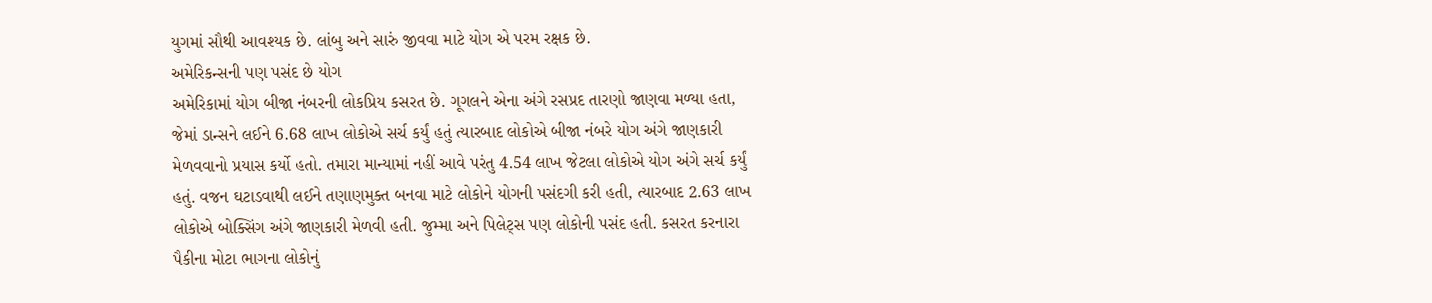યુગમાં સૌથી આવશ્યક છે. લાંબુ અને સારું જીવવા માટે યોગ એ પરમ રક્ષક છે.
અમેરિકન્સની પણ પસંદ છે યોગ
અમેરિકામાં યોગ બીજા નંબરની લોકપ્રિય કસરત છે. ગૂગલને એના અંગે રસપ્રદ તારણો જાણવા મળ્યા હતા, જેમાં ડાન્સને લઈને 6.68 લાખ લોકોએ સર્ચ કર્યું હતું ત્યારબાદ લોકોએ બીજા નંબરે યોગ અંગે જાણકારી મેળવવાનો પ્રયાસ કર્યો હતો. તમારા માન્યામાં નહીં આવે પરંતુ 4.54 લાખ જેટલા લોકોએ યોગ અંગે સર્ચ કર્યું હતું. વજન ઘટાડવાથી લઈને તણાણમુક્ત બનવા માટે લોકોને યોગની પસંદગી કરી હતી, ત્યારબાદ 2.63 લાખ લોકોએ બોક્સિંગ અંગે જાણકારી મેળવી હતી. જુમ્મા અને પિલેટ્સ પણ લોકોની પસંદ હતી. કસરત કરનારા પૈકીના મોટા ભાગના લોકોનું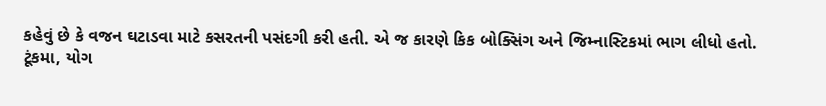કહેવું છે કે વજન ઘટાડવા માટે કસરતની પસંદગી કરી હતી. એ જ કારણે કિક બોક્સિંગ અને જિમ્નાસ્ટિકમાં ભાગ લીધો હતો.
ટૂંકમા, યોગ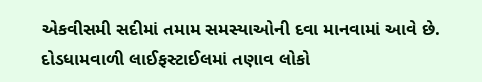એકવીસમી સદીમાં તમામ સમસ્યાઓની દવા માનવામાં આવે છે. દોડધામવાળી લાઈફસ્ટાઈલમાં તણાવ લોકો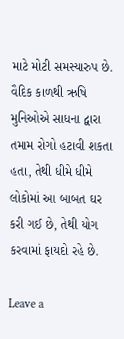માટે મોટી સમસ્યારુપ છે. વૈદિક કાળથી ઋષિ મુનિઓએ સાધના દ્વારા તમામ રોગો હટાવી શકતા હતા, તેથી ધીમે ધીમે લોકોમાં આ બાબત ઘર કરી ગઈ છે, તેથી યોગ કરવામાં ફાયદો રહે છે.

Leave a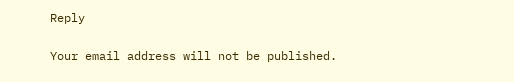Reply

Your email address will not be published.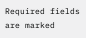Required fields are marked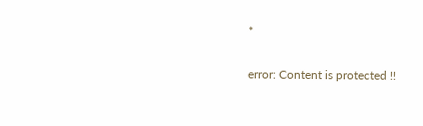*

error: Content is protected !!